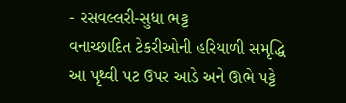- રસવલ્લરી-સુધા ભટ્ટ
વનાચ્છાદિત ટેકરીઓની હરિયાળી સમૃદ્ધિ
આ પૃથ્વી પટ ઉપર આડે અને ઊભે પટ્ટે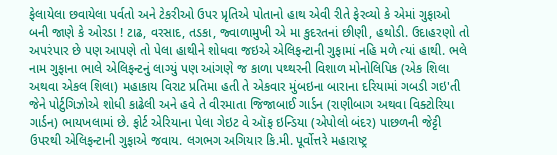ફેલાયેલા છવાયેલા પર્વતો અને ટેકરીઓ ઉપર પ્રૃતિએ પોતાનો હાથ એવી રીતે ફેરવ્યો કે એમાં ગુફાઓ બની જાણે કે ઓરડા ! ટાઢ, વરસાદ, તડકા, જ્વાળામુખી એ મા કુદરતનાં છીણી, હથોડી. ઉદાહરણો તો અપરંપાર છે પણ આપણે તો પેલા હાથીને શોધવા જઇએ એલિફન્ટાની ગુફામાં નહિ મળે ત્યાં હાથી. ભલે નામ ગુફાના ભાલે એલિફન્ટનું લાગ્યું પણ આંગણે જ કાળા પથ્થરની વિશાળ મોનોલિપિક (એક શિલા અથવા એકલ શિલા) મહાકાય વિરાટ પ્રતિમા હતી તે એકવાર મુંબઇના બારાના દરિયામાં ગબડી ગઇ'તી જેને પોર્ટુગિઝોએ શોધી કાઢેલી અને હવે તે વીરમાતા જિજાબાઈ ગાર્ડન (રાણીબાગ અથવા વિક્ટોરિયા ગાર્ડન) ભાયખલામાં છે. ફોર્ટ એરિયાના પેલા ગેઇટ વે ઑફ ઇન્ડિયા (એપોલો બંદર) પાછળની જેટ્ટી ઉપરથી એલિફન્ટાની ગુફાએ જવાય. લગભગ અગિયાર કિ.મી. પૂર્વોત્તરે મહારાષ્ટ્ર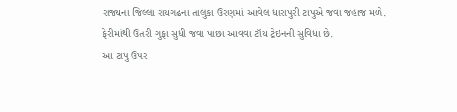રાજ્યના જિલ્લા રાયગઢના તાલુકા ઉરણમાં આવેલ ધારાપુરી ટાપુએ જવા જહાજ મળે. ફેરીમાંથી ઉતરી ગુફા સુધી જવા પાછા આવવા ટૉય ટ્રેઇનની સુવિધા છે.
આ ટાપુ ઉપર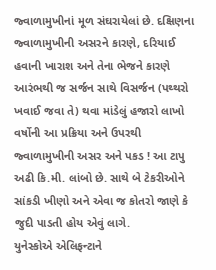જ્વાળામુખીનાં મૂળ સંઘરાયેલાં છે. દક્ષિણના જ્વાળામુખીની અસરને કારણે, દરિયાઈ હવાની ખારાશ અને તેના ભેજને કારણે આરંભથી જ સર્જન સાથે વિસર્જન (પથ્થરો ખવાઈ જવા તે) થવા માંડેલું હજારો લાખો વર્ષોની આ પ્રક્રિયા અને ઉપરથી જ્વાળામુખીની અસર અને પકડ ! આ ટાપુ અઢી કિ.મી. લાંબો છે. સાથે બે ટેકરીઓને સાંકડી ખીણો અને એવા જ કોતરો જાણે કે જુદી પાડતી હોય એવું લાગે.
યુનેસ્કોએ એલિફન્ટાને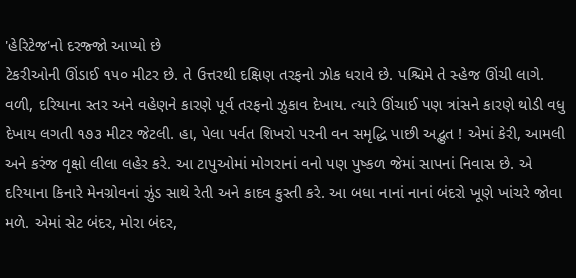'હેરિટેજ'નો દરજ્જો આપ્યો છે
ટેકરીઓની ઊંડાઈ ૧૫૦ મીટર છે. તે ઉત્તરથી દક્ષિણ તરફનો ઝોક ધરાવે છે. પશ્ચિમે તે સ્હેજ ઊંચી લાગે. વળી, દરિયાના સ્તર અને વહેણને કારણે પૂર્વ તરફનો ઝુકાવ દેખાય. ત્યારે ઊંચાઈ પણ ત્રાંસને કારણે થોડી વધુ દેખાય લગતી ૧૭૩ મીટર જેટલી. હા, પેલા પર્વત શિખરો પરની વન સમૃદ્ધિ પાછી અદ્ભુત ! એમાં કેરી, આમલી અને કરંજ વૃક્ષો લીલા લહેર કરે. આ ટાપુઓમાં મોગરાનાં વનો પણ પુષ્કળ જેમાં સાપનાં નિવાસ છે. એ દરિયાના કિનારે મેનગ્રોવનાં ઝુંડ સાથે રેતી અને કાદવ કુસ્તી કરે. આ બધા નાનાં નાનાં બંદરો ખૂણે ખાંચરે જોવા મળે. એમાં સેટ બંદર, મોરા બંદર,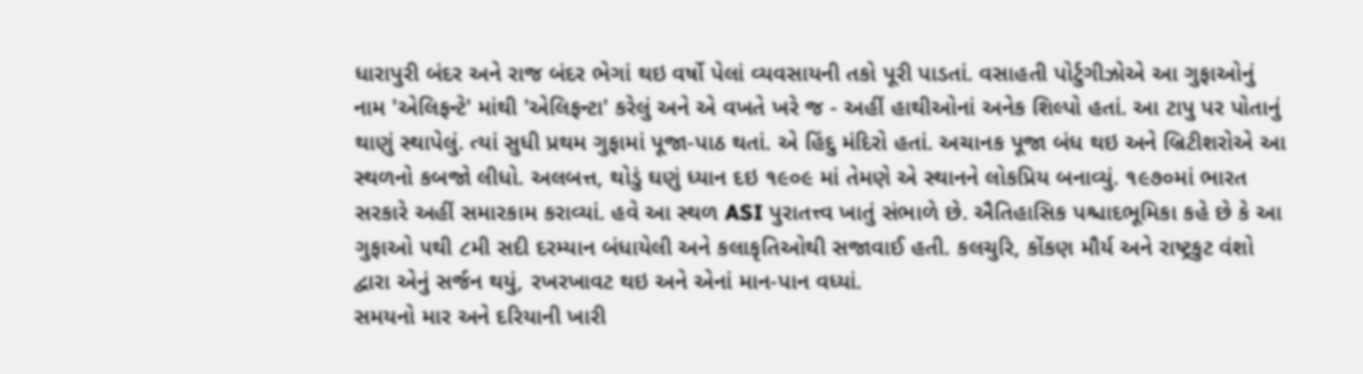ધારાપુરી બંદર અને રાજ બંદર ભેગાં થઇ વર્ષો પેલાં વ્યવસાયની તકો પૂરી પાડતાં. વસાહતી પોર્ટુગીઝોએ આ ગુફાઓનું નામ 'એલિફન્ટે' માંથી 'એલિફન્ટા' કરેલું અને એ વખતે ખરે જ - અહીં હાથીઓનાં અનેક શિલ્પો હતાં. આ ટાપુ પર પોતાનું થાણું સ્થાપેલું. ત્યાં સુધી પ્રથમ ગુફામાં પૂજા-પાઠ થતાં. એ હિંદુ મંદિરો હતાં. અચાનક પૂજા બંધ થઇ અને બ્રિટીશરોએ આ સ્થળનો કબજો લીધો. અલબત્ત, થોડું ઘણું ધ્યાન દઇ ૧૯૦૯ માં તેમણે એ સ્થાનને લોકપ્રિય બનાવ્યું. ૧૯૭૦માં ભારત સરકારે અહીં સમારકામ કરાવ્યાં. હવે આ સ્થળ ASI પુરાતત્ત્વ ખાતું સંભાળે છે. ઐતિહાસિક પશ્ચાદભૂમિકા કહે છે કે આ ગુફાઓ ૫થી ૮મી સદી દરમ્યાન બંધાયેલી અને કલાકૃતિઓથી સજાવાઈ હતી. કલચુરિ, કોંકણ મૌર્ય અને રાષ્ટ્રકુટ વંશો દ્વારા એનું સર્જન થયું, રખરખાવટ થઇ અને એનાં માન-પાન વધ્યાં.
સમયનો માર અને દરિયાની ખારી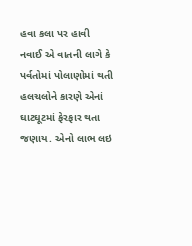હવા કલા પર હાવી
નવાઈ એ વાતની લાગે કે પર્વતોમાં પોલાણોમાં થતી હલચલોને કારણે એનાં ઘાટઘૂટમાં ફેરફાર થતા જણાય. એનો લાભ લઇ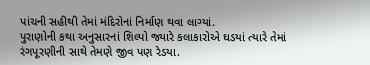પાંચની સહીથી તેમાં મંદિરોનાં નિર્માણ થવા લાગ્યાં.
પુરાણોની કથા અનુસારનાં શિલ્પો જ્યારે કલાકારોએ ઘડયાં ત્યારે તેમાં રંગપૂરણીની સાથે તેમણે જીવ પણ રેડયા.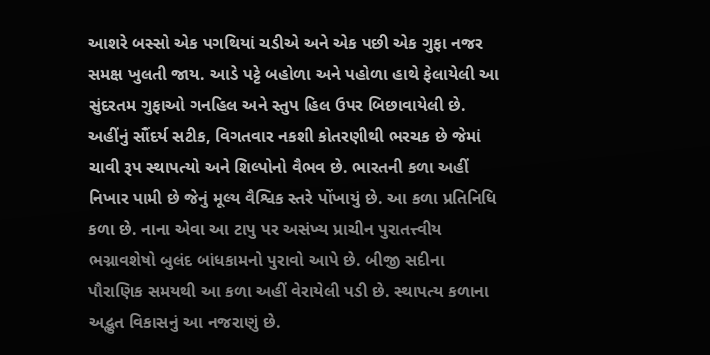આશરે બસ્સો એક પગથિયાં ચડીએ અને એક પછી એક ગુફા નજર સમક્ષ ખુલતી જાય. આડે પટ્ટે બહોળા અને પહોળા હાથે ફેલાયેલી આ સુંદરતમ ગુફાઓ ગનહિલ અને સ્તુપ હિલ ઉપર બિછાવાયેલી છે. અહીંનું સૌંદર્ય સટીક, વિગતવાર નકશી કોતરણીથી ભરચક છે જેમાં ચાવી રૂપ સ્થાપત્યો અને શિલ્પોનો વૈભવ છે. ભારતની કળા અહીં નિખાર પામી છે જેનું મૂલ્ય વૈશ્વિક સ્તરે પોંખાયું છે. આ કળા પ્રતિનિધિ કળા છે. નાના એવા આ ટાપુ પર અસંખ્ય પ્રાચીન પુરાતત્ત્વીય ભગ્નાવશેષો બુલંદ બાંધકામનો પુરાવો આપે છે. બીજી સદીના પૌરાણિક સમયથી આ કળા અહીં વેરાયેલી પડી છે. સ્થાપત્ય કળાના અદ્ભુત વિકાસનું આ નજરાણું છે.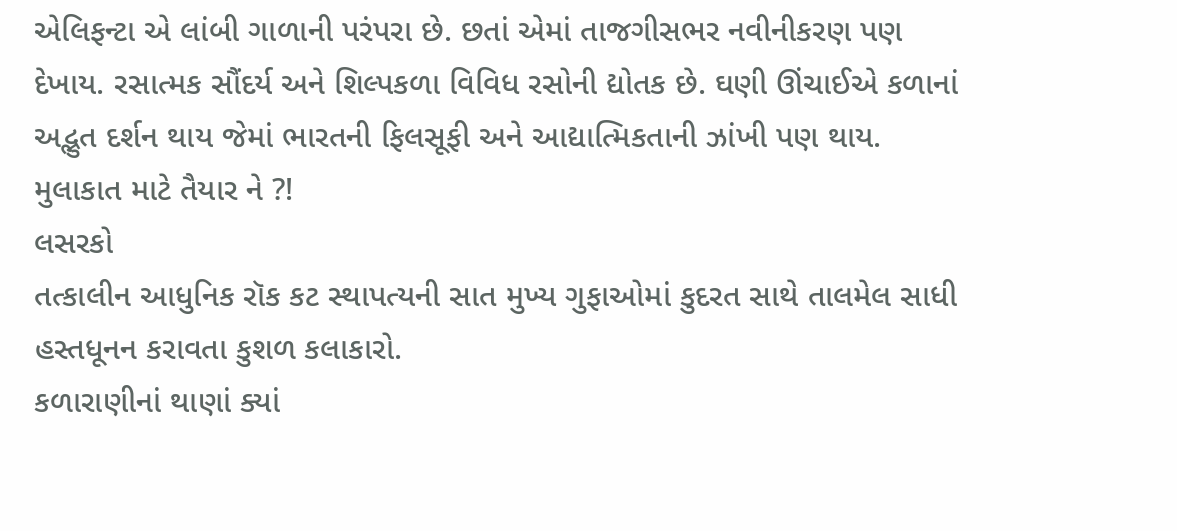એલિફન્ટા એ લાંબી ગાળાની પરંપરા છે. છતાં એમાં તાજગીસભર નવીનીકરણ પણ દેખાય. રસાત્મક સૌંદર્ય અને શિલ્પકળા વિવિધ રસોની દ્યોતક છે. ઘણી ઊંચાઈએ કળાનાં અદ્ભુત દર્શન થાય જેમાં ભારતની ફિલસૂફી અને આદ્યાત્મિકતાની ઝાંખી પણ થાય. મુલાકાત માટે તૈયાર ને ?!
લસરકો
તત્કાલીન આધુનિક રૉક કટ સ્થાપત્યની સાત મુખ્ય ગુફાઓમાં કુદરત સાથે તાલમેલ સાધી હસ્તધૂનન કરાવતા કુશળ કલાકારો.
કળારાણીનાં થાણાં ક્યાં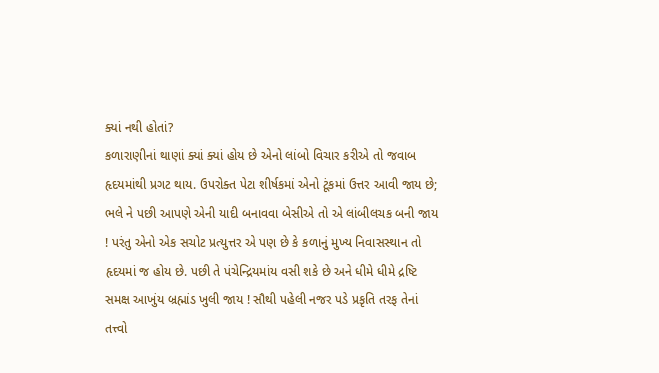ક્યાં નથી હોતાં?
કળારાણીનાં થાણાં ક્યાં ક્યાં હોય છે એનો લાંબો વિચાર કરીએ તો જવાબ હૃદયમાંથી પ્રગટ થાય. ઉપરોક્ત પેટા શીર્ષકમાં એનો ટૂંકમાં ઉત્તર આવી જાય છે; ભલે ને પછી આપણે એની યાદી બનાવવા બેસીએ તો એ લાંબીલચક બની જાય ! પરંતુ એનો એક સચોટ પ્રત્યુત્તર એ પણ છે કે કળાનું મુખ્ય નિવાસસ્થાન તો હૃદયમાં જ હોય છે. પછી તે પંચેન્દ્રિયમાંય વસી શકે છે અને ધીમે ધીમે દ્રષ્ટિ સમક્ષ આખુંય બ્રહ્માંડ ખુલી જાય ! સૌથી પહેલી નજર પડે પ્રકૃતિ તરફ તેનાં તત્ત્વો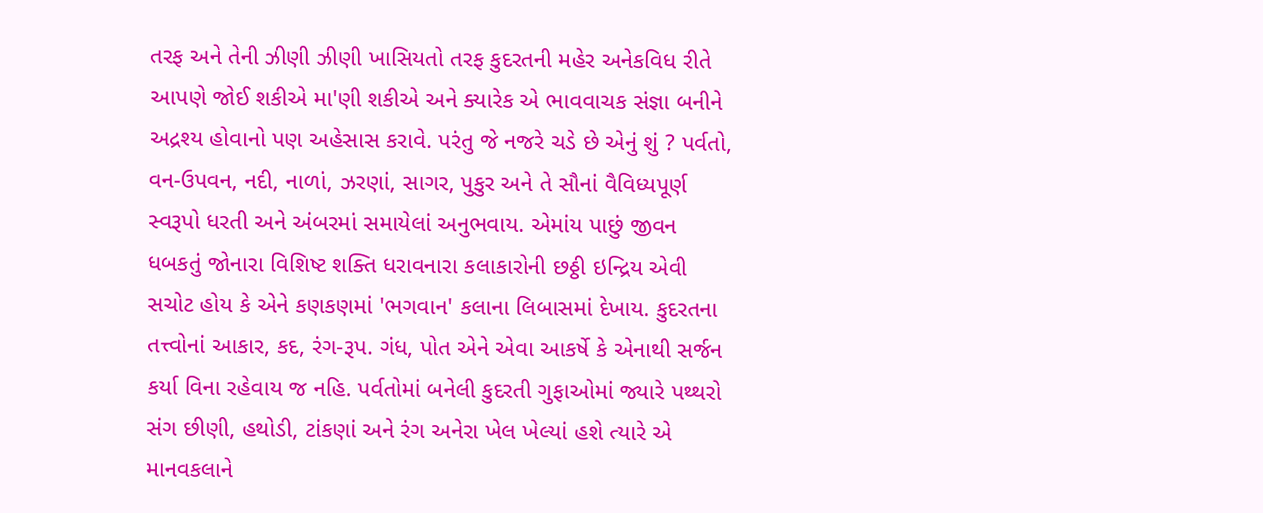તરફ અને તેની ઝીણી ઝીણી ખાસિયતો તરફ કુદરતની મહેર અનેકવિધ રીતે આપણે જોઈ શકીએ મા'ણી શકીએ અને ક્યારેક એ ભાવવાચક સંજ્ઞા બનીને અદ્રશ્ય હોવાનો પણ અહેસાસ કરાવે. પરંતુ જે નજરે ચડે છે એનું શું ? પર્વતો, વન-ઉપવન, નદી, નાળાં, ઝરણાં, સાગર, પુકુર અને તે સૌનાં વૈવિધ્યપૂર્ણ સ્વરૂપો ધરતી અને અંબરમાં સમાયેલાં અનુભવાય. એમાંય પાછું જીવન ધબકતું જોનારા વિશિષ્ટ શક્તિ ધરાવનારા કલાકારોની છઠ્ઠી ઇન્દ્રિય એવી સચોટ હોય કે એને કણકણમાં 'ભગવાન' કલાના લિબાસમાં દેખાય. કુદરતના તત્ત્વોનાં આકાર, કદ, રંગ-રૂપ. ગંધ, પોત એને એવા આકર્ષે કે એનાથી સર્જન કર્યા વિના રહેવાય જ નહિ. પર્વતોમાં બનેલી કુદરતી ગુફાઓમાં જ્યારે પથ્થરો સંગ છીણી, હથોડી, ટાંકણાં અને રંગ અનેરા ખેલ ખેલ્યાં હશે ત્યારે એ માનવકલાને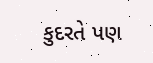કુદરતે પણ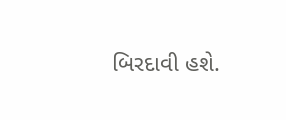બિરદાવી હશે.